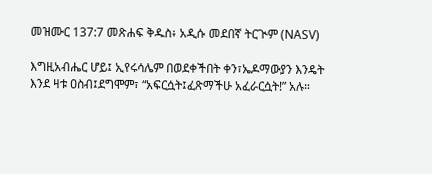መዝሙር 137:7 መጽሐፍ ቅዱስ፥ አዲሱ መደበኛ ትርጒም (NASV)

እግዚአብሔር ሆይ፤ ኢየሩሳሌም በወደቀችበት ቀን፣ኤዶማውያን እንዴት እንደ ዛቱ ዐስብ፤ደግሞም፣ “አፍርሷት፤ፈጽማችሁ አፈራርሷት!” አሉ።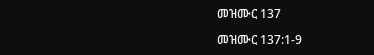መዝሙር 137

መዝሙር 137:1-9